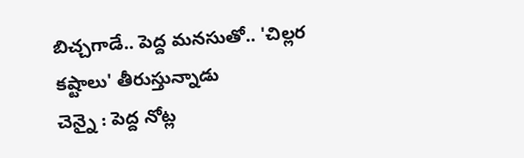బిచ్చగాడే.. పెద్ద మనసుతో.. 'చిల్లర కష్టాలు' తీరుస్తున్నాడు
చెన్నై : పెద్ద నోట్ల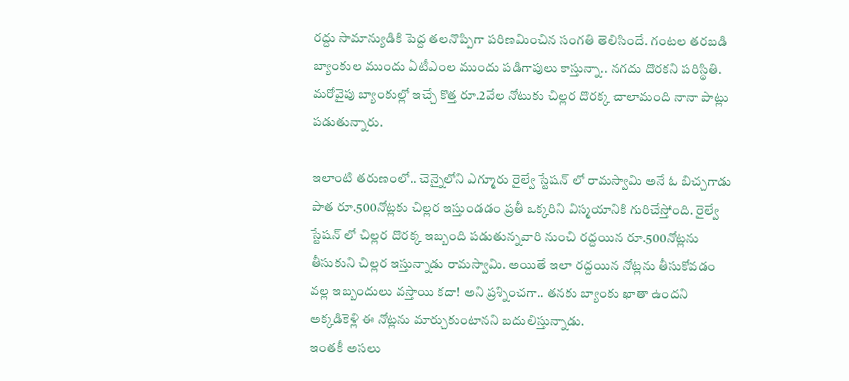రద్దు సామాన్యుడికి పెద్ద తలనొప్పిగా పరిణమించిన సంగతి తెలిసిందే. గంటల తరబడి బ్యాంకుల ముందు ఏటీఎంల ముందు పడిగాపులు కాస్తున్నా.. నగదు దొరకని పరిస్థితి. మరోవైపు బ్యాంకుల్లో ఇచ్చే కొత్త రూ.2వేల నోటుకు చిల్లర దొరక్క చాలామంది నానా పాట్లు పడుతున్నారు.

ఇలాంటి తరుణంలో.. చెన్నైలోని ఎగ్మూరు రైల్వే స్టేషన్ లో రామస్వామి అనే ఓ బిచ్చగాడు పాత రూ.500నోట్లకు చిల్లర ఇస్తుండడం ప్రతీ ఒక్కరిని విస్మయానికి గురిచేస్తోంది. రైల్వే స్టేషన్ లో చిల్లర దొరక్క ఇబ్బంది పడుతున్నవారి నుంచి రద్దయిన రూ.500నోట్లను తీసుకుని చిల్లర ఇస్తున్నాడు రామస్వామి. అయితే ఇలా రద్దయిన నోట్లను తీసుకోవడం వల్ల ఇబ్బందులు వస్తాయి కదా! అని ప్రశ్నించగా.. తనకు బ్యాంకు ఖాతా ఉందని అక్కడికెళ్లి ఈ నోట్లను మార్చుకుంటానని బదులిస్తున్నాడు.
ఇంతకీ అసలు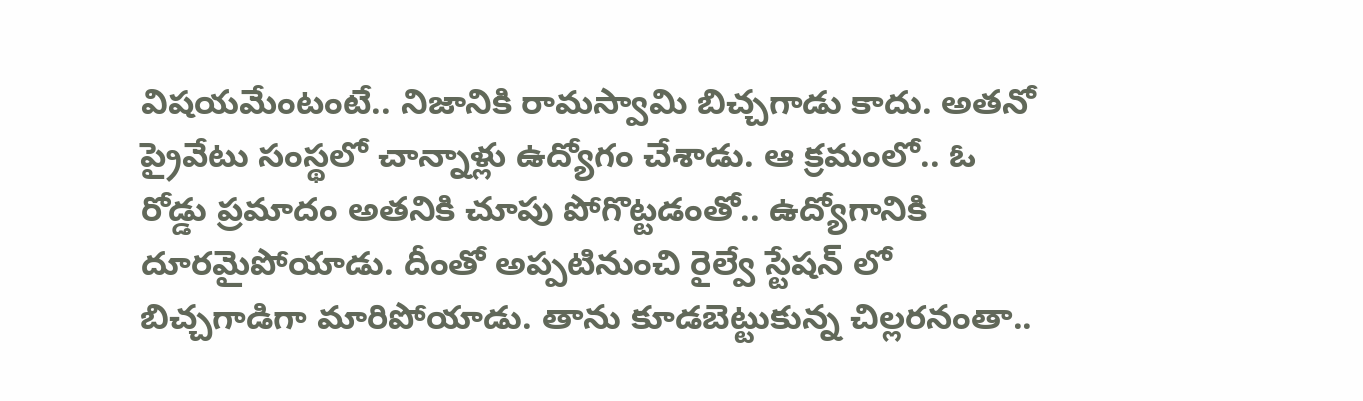విషయమేంటంటే.. నిజానికి రామస్వామి బిచ్చగాడు కాదు. అతనో ప్రైవేటు సంస్థలో చాన్నాళ్లు ఉద్యోగం చేశాడు. ఆ క్రమంలో.. ఓ రోడ్డు ప్రమాదం అతనికి చూపు పోగొట్టడంతో.. ఉద్యోగానికి దూరమైపోయాడు. దీంతో అప్పటినుంచి రైల్వే స్టేషన్ లో బిచ్చగాడిగా మారిపోయాడు. తాను కూడబెట్టుకున్న చిల్లరనంతా..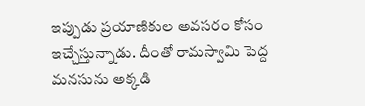ఇప్పుడు ప్రయాణికుల అవసరం కోసం ఇచ్చేస్తున్నాడు. దీంతో రామస్వామి పెద్ద మనసును అక్కడి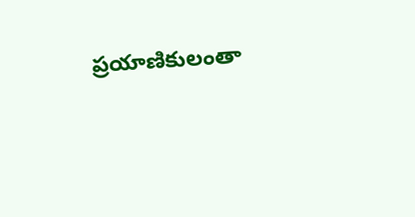ప్రయాణికులంతా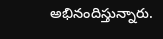అభినందిస్తున్నారు.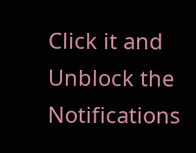Click it and Unblock the Notifications